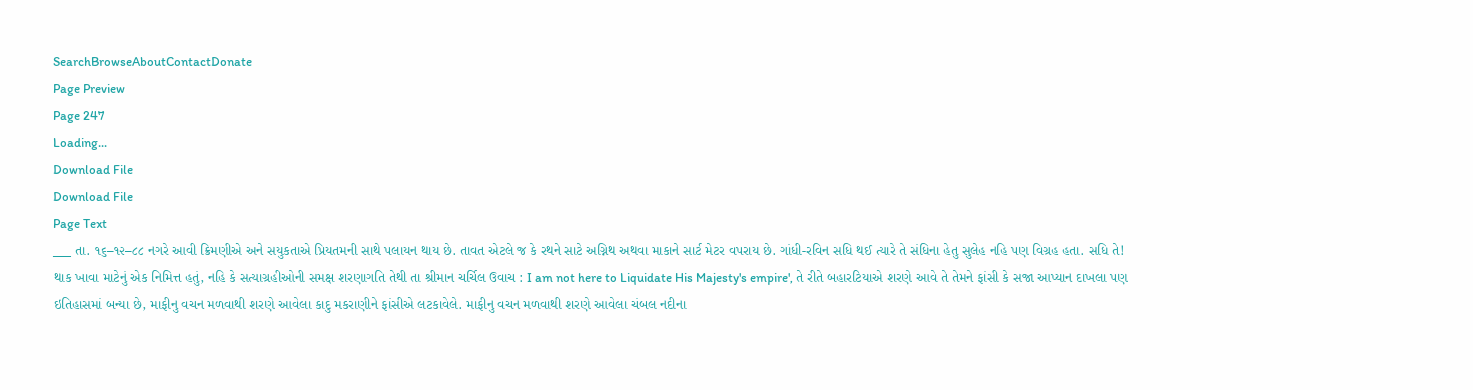SearchBrowseAboutContactDonate
Page Preview
Page 247
Loading...
Download File
Download File
Page Text
___ તા. ૧૬–૧૨–૮૮ નગરે આવી ક્રિમણીએ અને સયુકતાએ પ્રિયતમની સાથે પલાયન થાય છે. તાવત એટલે જ કે રથને સાટે અગ્નિથ અથવા માકાને સાર્ટ મેટર વપરાય છે. ગાંધી-રવિન સધિ થઈ ત્યારે તે સંધિના હેતુ સુલેહ નહિ પણ વિગ્રહ હતા. સધિ તે! થાક ખાવા માટેનું એક નિમિત્ત હતું, નહિ કે સત્યાગ્રહીઓની સમક્ષ શરણાગતિ તેથી તા શ્રીમાન ચર્ચિલ ઉવાચ : I am not here to Liquidate His Majesty's empire', તે રીતે બહારટિયાએ શરણે આવે તે તેમને ફાંસી કે સજા આપ્યાન દાખલા પણ ઇતિહાસમાં બન્યા છે, માફીનુ વચન મળવાથી શરણે આવેલા કાદુ મકરાણીને ફાંસીએ લટકાવેલે. માફીનુ વચન મળવાથી શરણે આવેલા ચંબલ નદીના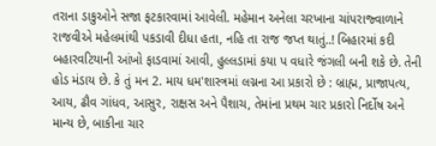તરાના ડાકુઓને સજા ફટકારવામાં આવેલી. મહેમાન અનેલા ચરખાના ચાંપરાજ્વાળાને રાજવીએ મહેલમાંથી પકડાવી દીધા હતા, નહિ તા રાજ જપ્ત થાતું..! બિહારમાં કદી બહારવટિયાની આંખો ફાડવામાં આવી, હુલ્લડામાં કયા પ વધારે જંગલી બની શકે છે. તેની હોડ મંડાય છે. કે તું મન 2. માય ધમ'શાસ્ત્રમાં લગ્નના આ પ્રકારો છે : બ્રાહ્મ, પ્રાજાપત્ય, આય, ઢૌવ ગાંધવ, આસુર, રાક્ષસ અને પૈશાચ, તેમાંના પ્રથમ ચાર પ્રકારો નિર્દોષ અને માન્ય છે, બાકીના ચાર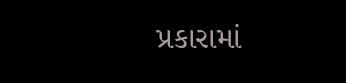પ્રકારામાં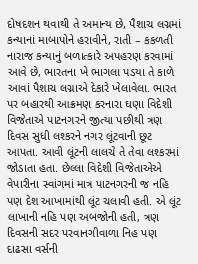દોષદશન થવાથી તે અમાન્ય છે, પૈશાચ લગ્નમાં કન્યાનાં માબાપોને હરાવીને, રાતી – કકળતી નારાજ કન્યાનું બળાત્કારે અપહરણ કરવામાં આવે છે, ભારતના ખે ભાગલા પડયા તે કાળે આવાં પૈશાચ લગ્નાએ દેકારે ખેલાવેલા. ભારત પર બહારથી આક્રમણ કરનારા ઘણા વિદેશી વિજેતાએ પાટનગરને જીત્યા પછીથી ત્રણ દિવસ સુધી લશ્કરને નગર લૂંટવાની છૂટ આપતા. આવી લૂંટની લાલચે તે તેવા લશ્કરમાં જોડાતા હતા. છેલ્લા વિદેશી વિજેતાએએ વેપારીના સ્વાંગમાં માત્ર પાટનગરની જ નહિ પણ દેશ આખામાંથી લૂંટ ચલાવી હતી. એ લૂંટ લાખાની નહિ પણ અબજોની હતી, ત્રણ દિવસની સદર પરવાનગીવાળા નિહ પણ દાઢસા વર્સની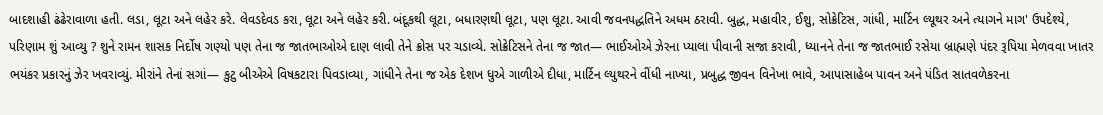બાદશાહી ઢંઢેરાવાળા હતી. લડા, લૂટા અને લહેર કરે. લેવડદેવડ કરા, લૂટા અને લહેર કરી. બંદૂકથી લૂટા, બધારણથી લૂટા, પણ લૂટા. આવી જવનપદ્ધતિને અધમ ઠરાવી. બુદ્ધ, મહાવીર, ઈશુ, સોક્રેટિસ, ગાંધી, માર્ટિન લ્યૂથર અને ત્યાગને માગ' ઉપદેશ્યે, પરિણામ શું આવ્યુ ? શુને રામન શાસક નિર્દોષ ગણ્યો પણ તેના જ જાતભાઓએ દાણ લાવી તેને ક્રોસ પર ચડાવ્યે. સોક્રેટિસને તેના જ જાત— ભાઈઓએ ઝેરના પ્યાલા પીવાની સજા કરાવી, ધ્યાનને તેના જ જાતભાઈ રસેયા બ્રાહ્મણે પંદર રૂપિયા મેળવવા ખાતર ભયંકર પ્રકારનું ઝેર ખવરાવ્યું. મીરાંને તેનાં સગાં— કુટુ બીએએ વિષકટારા પિવડાવ્યા, ગાંધીને તેના જ એક દેશખ ધુએ ગાળીએ દીધા, માર્ટિન લ્યુથરને વીંધી નાખ્યા, પ્રબુદ્ધ જીવન વિનેખા ભાવે, આપાસાહેબ પાવન અને પંડિત સાતવળેકરના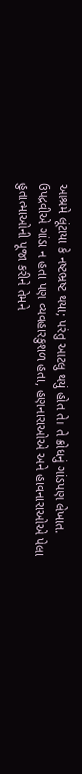આશ્રમે લૂંટાયા કે નષ્ટભ્રષ્ટ થયા; પરંતુ આટલુ થયું હોત તે। તે ક્રોધનું ગાંડપણ લેખાત. ઉપદ્રવીએ ગાંડા ન હતા પણ વ્યવહારકુશળ હતા, હણનારાઓએ અને હાવનારાઓએ પેલા હુતાત્માઓની પૂજા કરીને તેમને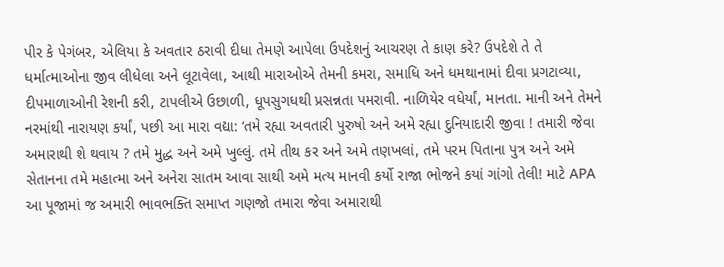પીર કે પેગંબર, એલિયા કે અવતાર ઠરાવી દીધા તેમણે આપેલા ઉપદેશનું આચરણ તે કાણ કરે? ઉપદેશે તે તે ધર્માત્માઓના જીવ લીધેલા અને લૂટાવેલા, આથી મારાઓએ તેમની કમરા, સમાધિ અને ધમથાનામાં દીવા પ્રગટાવ્યા, દીપમાળાઓની રેશની કરી, ટાપલીએ ઉછાળી, ધૂપસુગધથી પ્રસન્નતા પમરાવી. નાળિયેર વધેર્યાં, માનતા. માની અને તેમને નરમાંથી નારાયણ કર્યાં, પછી આ મારા વદ્યા: ‘તમે રહ્યા અવતારી પુરુષો અને અમે રહ્યા દુનિયાદારી જીવા ! તમારી જેવા અમારાથી શે થવાય ? તમે મુદ્ધ અને અમે ખુલ્લું. તમે તીથ કર અને અમે તણખલાં, તમે પરમ પિતાના પુત્ર અને અમે સેતાનના તમે મહાત્મા અને અનેરા સાતમ આવા સાથી અમે મત્ય માનવી કર્યો રાજા ભોજને કયાં ગાંગો તેલી! માટે APA આ પૂજામાં જ અમારી ભાવભક્તિ સમાપ્ત ગણજો તમારા જેવા અમારાથી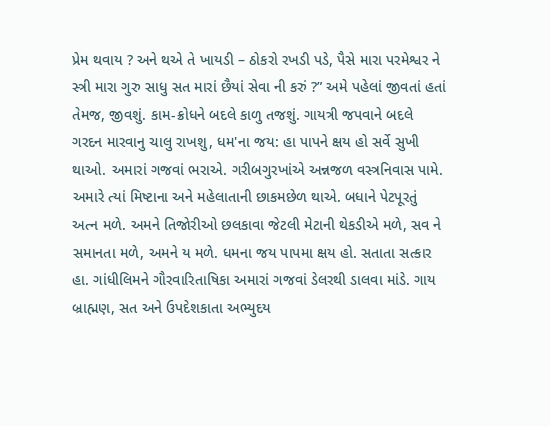પ્રેમ થવાય ? અને થએ તે ખાયડી – ઠોકરો રખડી પડે, પૈસે મારા પરમેશ્વર ને સ્ત્રી મારા ગુરુ સાધુ સત મારાં છૈયાં સેવા ની કરું ?” અમે પહેલાં જીવતાં હતાં તેમજ, જીવશું. કામ-ક્રોધને બદલે કાળુ તજશું. ગાયત્રી જપવાને બદલે ગરદન મારવાનુ ચાલુ રાખશુ, ધમ'ના જય: હા પાપને ક્ષય હો સર્વે સુખી થાઓ. અમારાં ગજવાં ભરાએ. ગરીબગુરખાંએ અન્નજળ વસ્ત્રનિવાસ પામે. અમારે ત્યાં મિષ્ટાના અને મહેલાતાની છાકમછેળ થાએ. બધાને પેટપૂરતું અત્ન મળે. અમને તિજોરીઓ છલકાવા જેટલી મેટાની થેકડીએ મળે, સવ ને સમાનતા મળે, અમને ય મળે. ધમના જય પાપમા ક્ષય હો. સતાતા સત્કાર હા. ગાંધીલિમને ગૌરવારિતાષિકા અમારાં ગજવાં ડેલરથી ડાલવા માંડે. ગાય બ્રાહ્મણ, સત અને ઉપદેશકાતા અભ્યુદય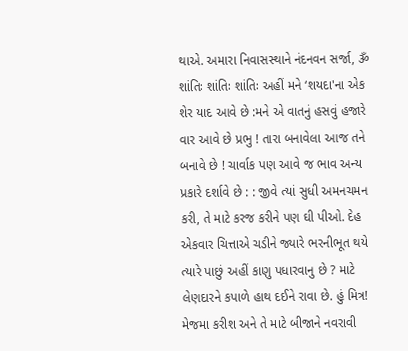થાએ. અમારા નિવાસસ્થાને નંદનવન સર્જા, ૐ શાંતિઃ શાંતિઃ શાંતિઃ અહીં મને ‘શયદા'ના એક શેર યાદ આવે છે :મને એ વાતનું હસવું હજારે વાર આવે છે પ્રભુ ! તારા બનાવેલા આજ તને બનાવે છે ! ચાર્વાક પણ આવે જ ભાવ અન્ય પ્રકારે દર્શાવે છે : : જીવે ત્યાં સુધી અમનચમન કરી, તે માટે કરજ કરીને પણ ઘી પીઓ. દેહ એકવાર ચિત્તાએ ચડીને જ્યારે ભરનીભૂત થયે ત્યારે પાછું અહીં કાણુ પધારવાનુ છે ? માટે લેણદારને કપાળે હાથ દઈને રાવા છે. હું મિત્ર! મેજમા કરીશ અને તે માટે બીજાને નવરાવી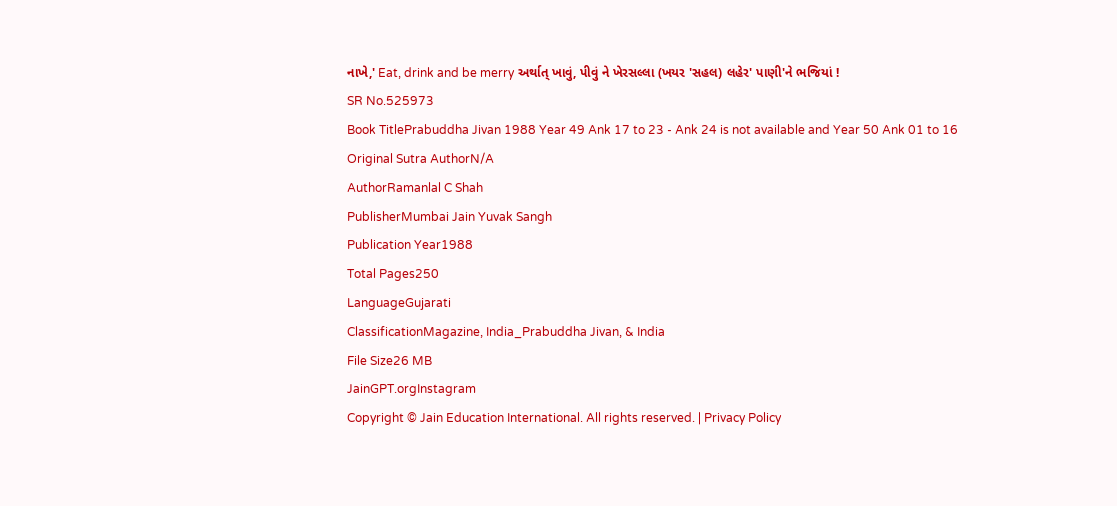નાખે,' Eat, drink and be merry અર્થાત્ ખાવું, પીવું ને ખેરસલ્લા (ખયર 'સહલ) લહેર' પાણી'ને ભજિયાં !
SR No.525973
Book TitlePrabuddha Jivan 1988 Year 49 Ank 17 to 23 - Ank 24 is not available and Year 50 Ank 01 to 16
Original Sutra AuthorN/A
AuthorRamanlal C Shah
PublisherMumbai Jain Yuvak Sangh
Publication Year1988
Total Pages250
LanguageGujarati
ClassificationMagazine, India_Prabuddha Jivan, & India
File Size26 MB
JainGPT.orgInstagram
Copyright © Jain Education International. All rights reserved. | Privacy Policy